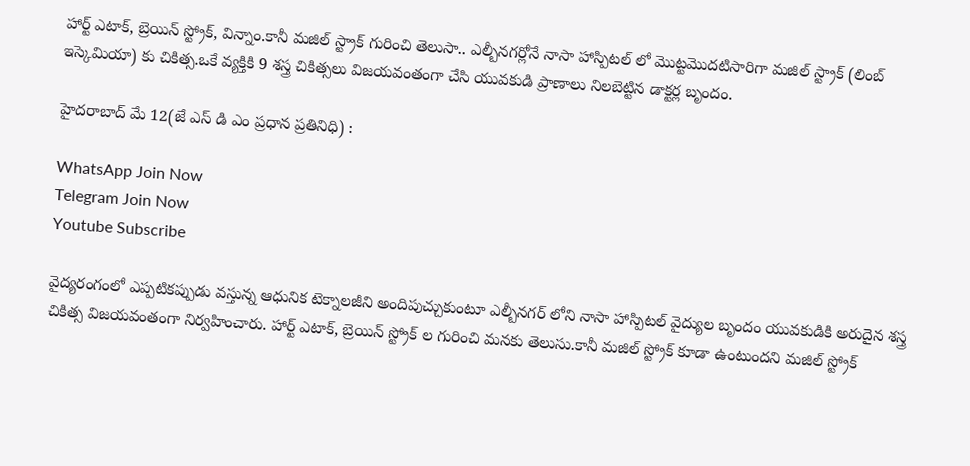హార్ట్ ఎటాక్, బ్రెయిన్ స్ట్రోక్, విన్నాం.కానీ మజిల్ స్ట్రాక్ గురించి తెలుసా.. ఎల్బీనగర్లోనే నాసా హాస్పిటల్ లో మొట్టమొదటిసారిగా మజిల్ స్ట్రాక్ (లింబ్ ఇస్కెమియా) కు చికిత్స.ఒకే వ్యక్తికి 9 శస్త్ర చికిత్సలు విజయవంతంగా చేసి యువకుడి ప్రాణాలు నిలబెట్టిన డాక్టర్ల బృందం.

హైదరాబాద్ మే 12(జే ఎస్ డి ఎం ప్రధాన ప్రతినిధి) :

WhatsApp Join Now
Telegram Join Now
Youtube Subscribe

వైద్యరంగంలో ఎప్పటికప్పుడు వస్తున్న ఆధునిక టెక్నాలజీని అందిపుచ్చుకుంటూ ఎల్బీనగర్ లోని నాసా హాస్పిటల్ వైద్యుల బృందం యువకుడికి అరుదైన శస్త్ర చికిత్స విజయవంతంగా నిర్వహించారు. హార్ట్ ఎటాక్, బ్రెయిన్ స్ట్రోక్ ల గురించి మనకు తెలుసు.కానీ మజిల్ స్ట్రోక్ కూడా ఉంటుందని మజిల్ స్ట్రోక్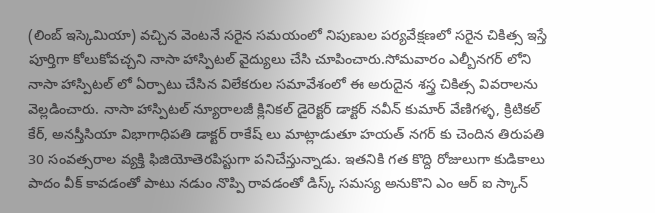(లింబ్ ఇస్కెమియా) వచ్చిన వెంటనే సరైన సమయంలో నిపుణుల పర్యవేక్షణలో సరైన చికిత్స ఇస్తే పూర్తిగా కోలుకోవచ్చని నాసా హాస్పిటల్ వైద్యులు చేసి చూపించారు.సోమవారం ఎల్బీనగర్ లోని నాసా హాస్పిటల్ లో ఏర్పాటు చేసిన విలేకరుల సమావేశంలో ఈ అరుదైన శస్త్ర చికిత్స వివరాలను వెల్లడించారు. నాసా హాస్పిటల్ న్యూరాలజీ క్లినికల్ డైరెక్టర్ డాక్టర్ నవీన్ కుమార్ వేణిగళ్ళ, క్రిటికల్ కేర్, అనస్తీసియా విభాగాధిపతి డాక్టర్ రాకేష్ లు మాట్లాడుతూ హయత్ నగర్ కు చెందిన తిరుపతి 30 సంవత్సరాల వ్యక్తి ఫిజియోతెరపిస్టుగా పనిచేస్తున్నాడు. ఇతనికి గత కొద్ది రోజులుగా కుడికాలు పాదం వీక్ కావడంతో పాటు నడుం నొప్పి రావడంతో డిస్క్ సమస్య అనుకొని ఎం ఆర్ ఐ స్కాన్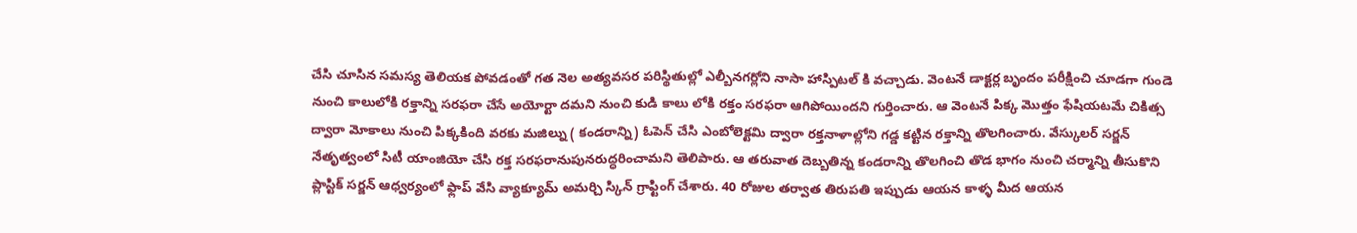చేసి చూసిన సమస్య తెలియక పోవడంతో గత నెల అత్యవసర పరిస్థితుల్లో ఎల్బీనగర్లోని నాసా హాస్పిటల్ కి వచ్చాడు. వెంటనే డాక్టర్ల బృందం పరీక్షించి చూడగా గుండె నుంచి కాలులోకి రక్తాన్ని సరఫరా చేసే అయోర్టా దమని నుంచి కుడి కాలు లోకి రక్తం సరఫరా ఆగిపోయిందని గుర్తించారు. ఆ వెంటనే పిక్క మొత్తం ఫేషియటమే చికిత్స ద్వారా మోకాలు నుంచి పిక్కకింది వరకు మజిల్ను ( కండరాన్ని) ఓపెన్ చేసి ఎంబోలెక్టమి ద్వారా రక్తనాళాల్లోని గడ్డ కట్టిన రక్తాన్ని తొలగించారు. వేస్కులర్ సర్జన్ నేతృత్వంలో సిటీ యాంజియో చేసి రక్త సరఫరానుపునరుద్ధరించామని తెలిపారు. ఆ తరువాత దెబ్బతిన్న కండరాన్ని తొలగించి తొడ భాగం నుంచి చర్మాన్ని తీసుకొని ప్లాస్టిక్ సర్జన్ ఆధ్వర్యంలో ఫ్లాప్ వేసి వ్యాక్యూమ్ అమర్చి స్కిన్ గ్రాఫ్టింగ్ చేశారు. 40 రోజుల తర్వాత తిరుపతి ఇప్పుడు ఆయన కాళ్ళ మీద ఆయన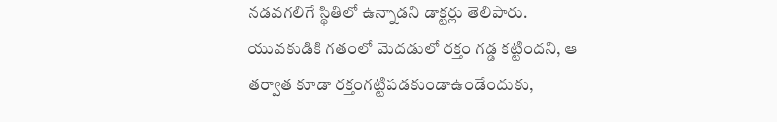నడవగలిగే స్థితిలో ఉన్నాడని డాక్టర్లు తెలిపారు. యువకుడికి గతంలో మెదడులో రక్తం గడ్డ కట్టిందని, ఆ తర్వాత కూడా రక్తంగట్టిపడకుండాఉండేందుకు,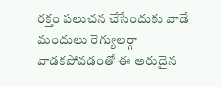రక్తం పలుచన చేసేందుకు వాడే మందులు రెగ్యులర్గా వాడకపోవడంతో ఈ అరుదైన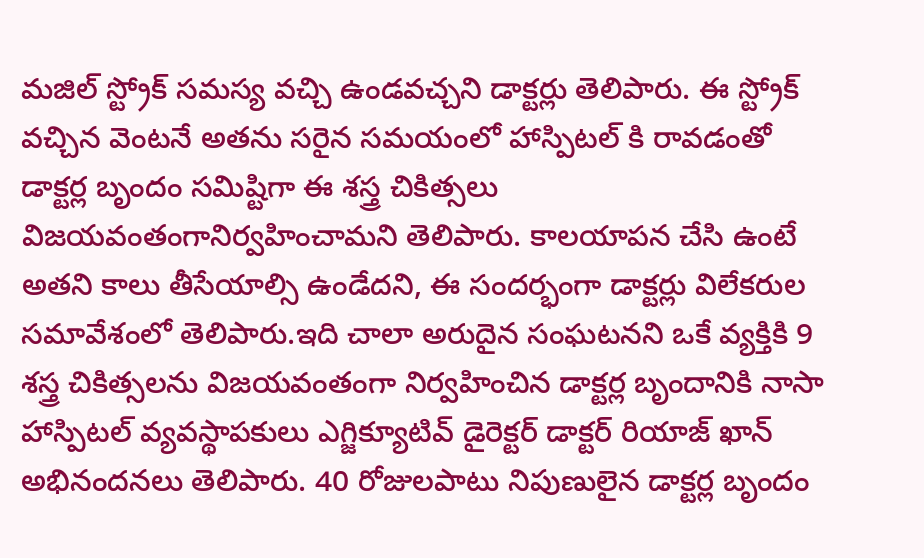మజిల్ స్ట్రోక్ సమస్య వచ్చి ఉండవచ్చని డాక్టర్లు తెలిపారు. ఈ స్ట్రోక్ వచ్చిన వెంటనే అతను సరైన సమయంలో హాస్పిటల్ కి రావడంతో డాక్టర్ల బృందం సమిష్టిగా ఈ శస్త్ర చికిత్సలు విజయవంతంగానిర్వహించామని తెలిపారు. కాలయాపన చేసి ఉంటే అతని కాలు తీసేయాల్సి ఉండేదని, ఈ సందర్భంగా డాక్టర్లు విలేకరుల సమావేశంలో తెలిపారు.ఇది చాలా అరుదైన సంఘటనని ఒకే వ్యక్తికి 9 శస్త్ర చికిత్సలను విజయవంతంగా నిర్వహించిన డాక్టర్ల బృందానికి నాసా హాస్పిటల్ వ్యవస్థాపకులు ఎగ్జిక్యూటివ్ డైరెక్టర్ డాక్టర్ రియాజ్ ఖాన్ అభినందనలు తెలిపారు. 40 రోజులపాటు నిపుణులైన డాక్టర్ల బృందం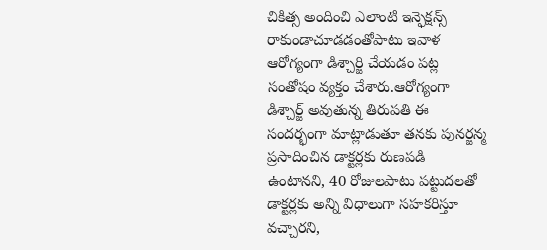చికిత్స అందించి ఎలాంటి ఇన్ఫెక్షన్స్ రాకుండాచూడడంతోపాటు ఇవాళ ఆరోగ్యంగా డిశ్చార్జి చేయడం పట్ల సంతోషం వ్యక్తం చేశారు.ఆరోగ్యంగా డిశ్చార్జ్ అవుతున్న తిరుపతి ఈ సందర్భంగా మాట్లాడుతూ తనకు పునర్జన్మ ప్రసాదించిన డాక్టర్లకు రుణపడి ఉంటానని, 40 రోజులపాటు పట్టుదలతో డాక్టర్లకు అన్ని విధాలుగా సహకరిస్తూ వచ్చారని,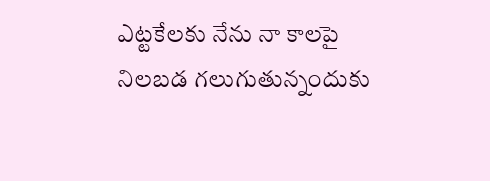ఎట్టకేలకు నేను నా కాలపై నిలబడ గలుగుతున్నందుకు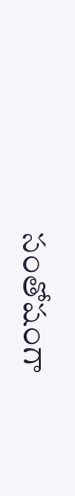సంతోషంగా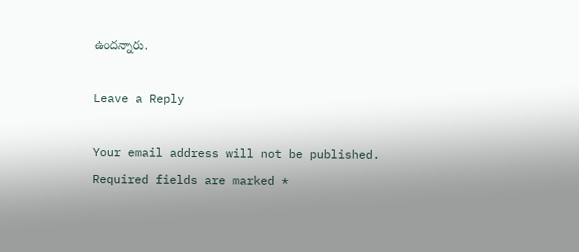ఉందన్నారు.

Leave a Reply

Your email address will not be published. Required fields are marked *